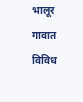भालूर गावात विविध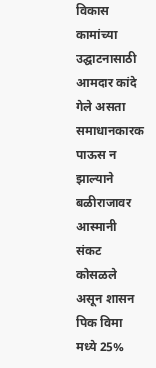विकास कामांच्या उद्घाटनासाठी आमदार कांदे गेले असता समाधानकारक पाऊस न झाल्याने बळीराजावर आस्मानी संकट कोसळले असून शासन पिक विमा मध्ये 25%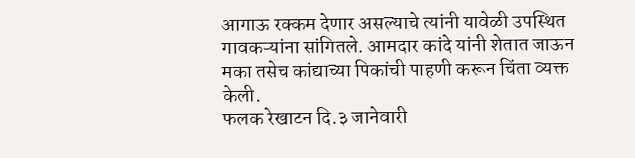आगाऊ रक्कम देणार असल्याचे त्यांनी यावेळी उपस्थित गावकऱ्यांना सांगितले. आमदार कांदे यांनी शेतात जाऊन मका तसेच कांद्याच्या पिकांची पाहणी करून चिंता व्यक्त केली.
फलक रेखाटन दि.३ जानेवारी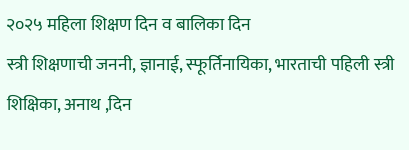२०२५ महिला शिक्षण दिन व बालिका दिन
स्त्री शिक्षणाची जननी, ज्ञानाई, स्फूर्तिनायिका, भारताची पहिली स्त्री शिक्षिका, अनाथ ,दिन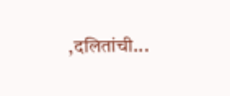,दलितांची...